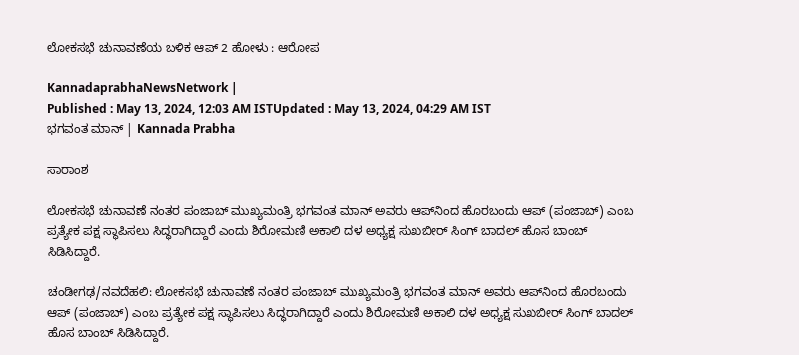ಲೋಕಸಭೆ ಚುನಾವಣೆಯ ಬಳಿಕ ಆಪ್ 2 ಹೋಳು : ಆರೋಪ

KannadaprabhaNewsNetwork |
Published : May 13, 2024, 12:03 AM ISTUpdated : May 13, 2024, 04:29 AM IST
ಭಗವಂತ ಮಾನ್‌ | Kannada Prabha

ಸಾರಾಂಶ

ಲೋಕಸಭೆ ಚುನಾವಣೆ ನಂತರ ಪಂಜಾಬ್‌ ಮುಖ್ಯಮಂತ್ರಿ ಭಗವಂತ ಮಾನ್‌ ಅವರು ಆಪ್‌ನಿಂದ ಹೊರಬಂದು ಆಪ್‌ (ಪಂಜಾಬ್‌) ಎಂಬ ಪ್ರತ್ಯೇಕ ಪಕ್ಷ ಸ್ಥಾಪಿಸಲು ಸಿದ್ಧರಾಗಿದ್ದಾರೆ ಎಂದು ಶಿರೋಮಣಿ ಅಕಾಲಿ ದಳ ಅಧ್ಯಕ್ಷ ಸುಖಬೀರ್‌ ಸಿಂಗ್‌ ಬಾದಲ್‌ ಹೊಸ ಬಾಂಬ್‌ ಸಿಡಿಸಿದ್ದಾರೆ.

ಚಂಡೀಗಢ/ನವದೆಹಲಿ: ಲೋಕಸಭೆ ಚುನಾವಣೆ ನಂತರ ಪಂಜಾಬ್‌ ಮುಖ್ಯಮಂತ್ರಿ ಭಗವಂತ ಮಾನ್‌ ಅವರು ಆಪ್‌ನಿಂದ ಹೊರಬಂದು ಆಪ್‌ (ಪಂಜಾಬ್‌) ಎಂಬ ಪ್ರತ್ಯೇಕ ಪಕ್ಷ ಸ್ಥಾಪಿಸಲು ಸಿದ್ಧರಾಗಿದ್ದಾರೆ ಎಂದು ಶಿರೋಮಣಿ ಅಕಾಲಿ ದಳ ಅಧ್ಯಕ್ಷ ಸುಖಬೀರ್‌ ಸಿಂಗ್‌ ಬಾದಲ್‌ ಹೊಸ ಬಾಂಬ್‌ ಸಿಡಿಸಿದ್ದಾರೆ.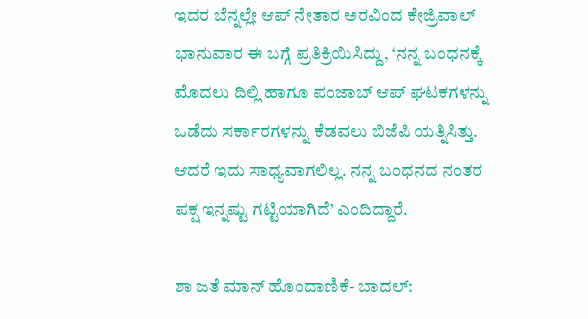ಇದರ ಬೆನ್ನಲ್ಲೇ ಆಪ್‌ ನೇತಾರ ಅರವಿಂದ ಕೇಜ್ರಿವಾಲ್‌ ಭಾನುವಾರ ಈ ಬಗ್ಗೆ ಪ್ರತಿಕ್ರಿಯಿಸಿದ್ದು, ‘ನನ್ನ ಬಂಧನಕ್ಕೆ ಮೊದಲು ದಿಲ್ಲಿ ಹಾಗೂ ಪಂಜಾಬ್‌ ಆಪ್‌ ಘಟಕಗಳನ್ನು ಒಡೆದು ಸರ್ಕಾರಗಳನ್ನು ಕೆಡವಲು ಬಿಜೆಪಿ ಯತ್ನಿಸಿತ್ತು. ಆದರೆ ಇದು ಸಾಧ್ಯವಾಗಲಿಲ್ಲ. ನನ್ನ ಬಂಧನದ ನಂತರ ಪಕ್ಷ ಇನ್ನಷ್ಟು ಗಟ್ಟಿಯಾಗಿದೆ’ ಎಂದಿದ್ದಾರೆ.

ಶಾ ಜತೆ ಮಾನ್‌ ಹೊಂದಾಣಿಕೆ- ಬಾದಲ್‌: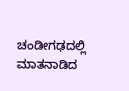ಚಂಡೀಗಢದಲ್ಲಿ ಮಾತನಾಡಿದ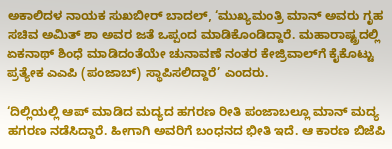ಅಕಾಲಿದಳ ನಾಯಕ ಸುಖಬೀರ್‌ ಬಾದಲ್‌, ‘ಮುಖ್ಯಮಂತ್ರಿ ಮಾನ್ ಅವರು ಗೃಹ ಸಚಿವ ಅಮಿತ್ ಶಾ ಅವರ ಜತೆ ಒಪ್ಪಂದ ಮಾಡಿಕೊಂಡಿದ್ದಾರೆ. ಮಹಾರಾಷ್ಟ್ರದಲ್ಲಿ ಏಕನಾಥ್ ಶಿಂಧೆ ಮಾಡಿದಂತೆಯೇ ಚುನಾವಣೆ ನಂತರ ಕೇಜ್ರಿವಾಲ್‌ಗೆ ಕೈಕೊಟ್ಟು ಪ್ರತ್ಯೇಕ ಎಎಪಿ (ಪಂಜಾಬ್) ಸ್ಥಾಪಿಸಲಿದ್ದಾರೆ’ ಎಂದರು.

‘ದಿಲ್ಲಿಯಲ್ಲಿ ಆಪ್‌ ಮಾಡಿದ ಮದ್ಯದ ಹಗರಣ ರೀತಿ ಪಂಜಾಬಲ್ಲೂ ಮಾನ್ ಮದ್ಯ ಹಗರಣ ನಡೆಸಿದ್ದಾರೆ. ಹೀಗಾಗಿ ಅವರಿಗೆ ಬಂಧನದ ಭೀತಿ ಇದೆ. ಆ ಕಾರಣ ಬಿಜೆಪಿ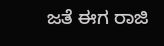ಜತೆ ಈಗ ರಾಜಿ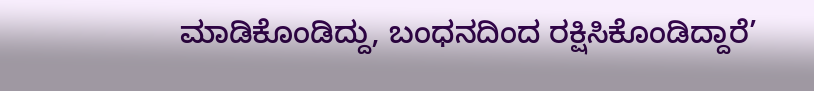ಮಾಡಿಕೊಂಡಿದ್ದು, ಬಂಧನದಿಂದ ರಕ್ಷಿಸಿಕೊಂಡಿದ್ದಾರೆ’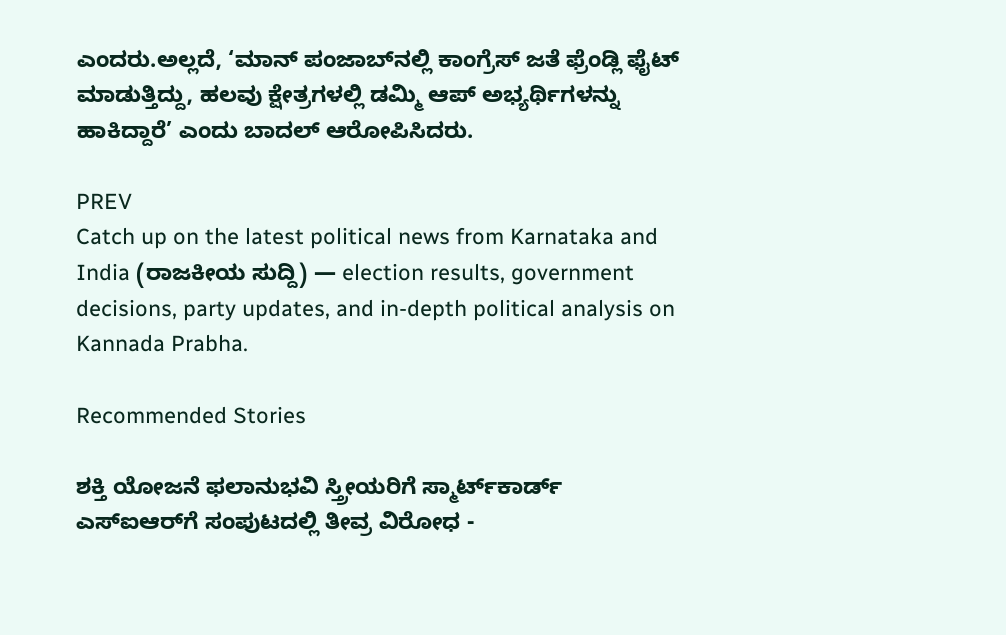ಎಂದರು.ಅಲ್ಲದೆ, ‘ಮಾನ್‌ ಪಂಜಾಬ್‌ನಲ್ಲಿ ಕಾಂಗ್ರೆಸ್‌ ಜತೆ ಫ್ರೆಂಡ್ಲಿ ಫೈಟ್‌ ಮಾಡುತ್ತಿದ್ದು, ಹಲವು ಕ್ಷೇತ್ರಗಳಲ್ಲಿ ಡಮ್ಮಿ ಆಪ್‌ ಅಭ್ಯರ್ಥಿಗಳನ್ನು ಹಾಕಿದ್ದಾರೆ’ ಎಂದು ಬಾದಲ್‌ ಆರೋಪಿಸಿದರು.

PREV
Catch up on the latest political news from Karnataka and India (ರಾಜಕೀಯ ಸುದ್ದಿ) — election results, government decisions, party updates, and in-depth political analysis on Kannada Prabha.

Recommended Stories

ಶಕ್ತಿ ಯೋಜನೆ ಫಲಾನುಭವಿ ಸ್ತ್ರೀಯರಿಗೆ ಸ್ಮಾರ್ಟ್‌ಕಾರ್ಡ್‌
ಎಸ್‌ಐಆರ್‌ಗೆ ಸಂಪುಟದಲ್ಲಿ ತೀವ್ರ ವಿರೋಧ -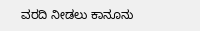ವರದಿ ನೀಡಲು ಕಾನೂನು